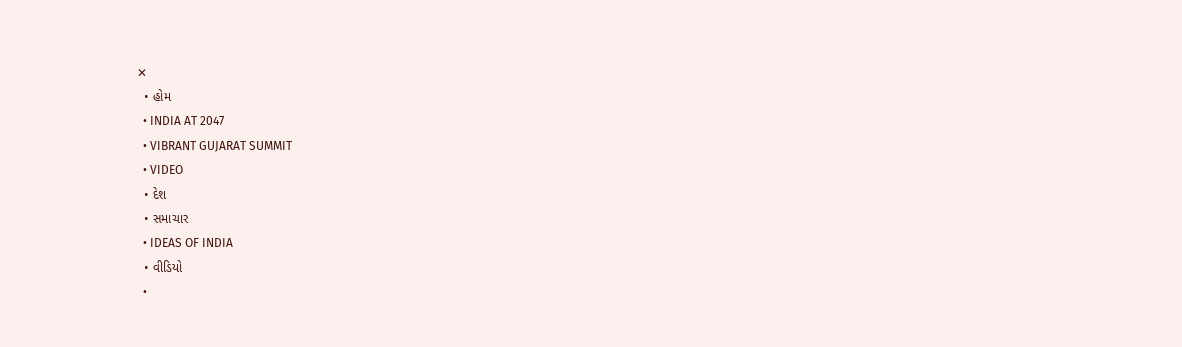✕
  • હોમ
  • INDIA AT 2047
  • VIBRANT GUJARAT SUMMIT
  • VIDEO
  • દેશ
  • સમાચાર
  • IDEAS OF INDIA
  • વીડિયો
  •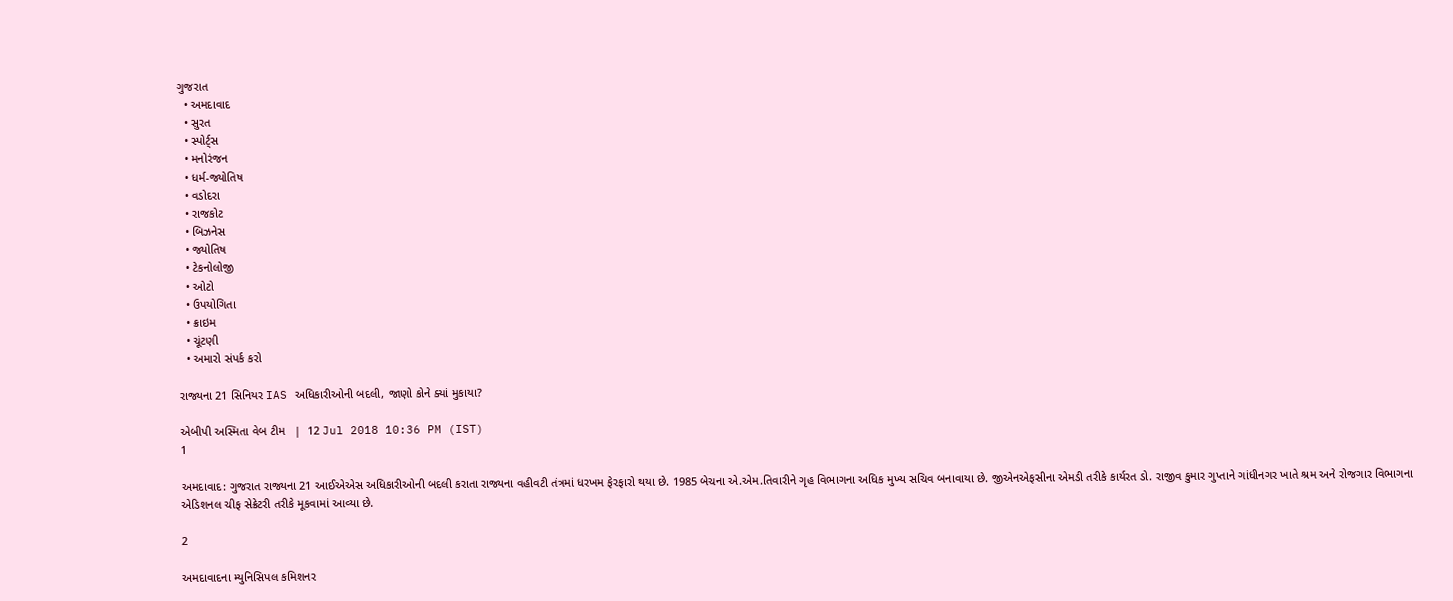ગુજરાત
  • અમદાવાદ
  • સુરત
  • સ્પોર્ટ્સ
  • મનોરંજન
  • ધર્મ-જ્યોતિષ
  • વડોદરા
  • રાજકોટ
  • બિઝનેસ
  • જ્યોતિષ
  • ટેકનોલોજી
  • ઓટો
  • ઉપયોગિતા
  • ક્રાઇમ
  • ચૂંટણી
  • અમારો સંપર્ક કરો

રાજ્યના 21 સિનિયર IAS અધિકારીઓની બદલી, જાણો કોને ક્યાં મુકાયા?

એબીપી અસ્મિતા વેબ ટીમ   |  12 Jul 2018 10:36 PM (IST)
1

અમદાવાદ: ગુજરાત રાજ્યના 21 આઈએએસ અધિકારીઓની બદલી કરાતા રાજ્યના વહીવટી તંત્રમાં ધરખમ ફેરફારો થયા છે. 1985 બેચના એ.એમ.તિવારીને ગૃહ વિભાગના અધિક મુખ્ય સચિવ બનાવાયા છે. જીએનએફસીના એમડી તરીકે કાર્યરત ડો. રાજીવ કુમાર ગુપ્તાને ગાંધીનગર ખાતે શ્રમ અને રોજગાર વિભાગના એડિશનલ ચીફ સેક્રેટરી તરીકે મૂકવામાં આવ્યા છે.

2

અમદાવાદના મ્યુનિસિપલ કમિશનર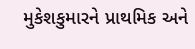મુકેશકુમારને પ્રાથમિક અને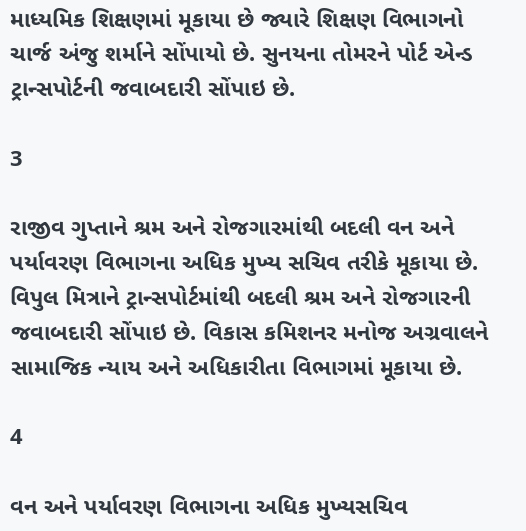માધ્યમિક શિક્ષણમાં મૂકાયા છે જ્યારે શિક્ષણ વિભાગનો ચાર્જ અંજુ શર્માને સોંપાયો છે. સુનયના તોમરને પોર્ટ એન્ડ ટ્રાન્સપોર્ટની જવાબદારી સોંપાઇ છે.

3

રાજીવ ગુપ્તાને શ્રમ અને રોજગારમાંથી બદલી વન અને પર્યાવરણ વિભાગના અધિક મુખ્ય સચિવ તરીકે મૂકાયા છે. વિપુલ મિત્રાને ટ્રાન્સપોર્ટમાંથી બદલી શ્રમ અને રોજગારની જવાબદારી સોંપાઇ છે. વિકાસ કમિશનર મનોજ અગ્રવાલને સામાજિક ન્યાય અને અધિકારીતા વિભાગમાં મૂકાયા છે.

4

વન અને પર્યાવરણ વિભાગના અધિક મુખ્યસચિવ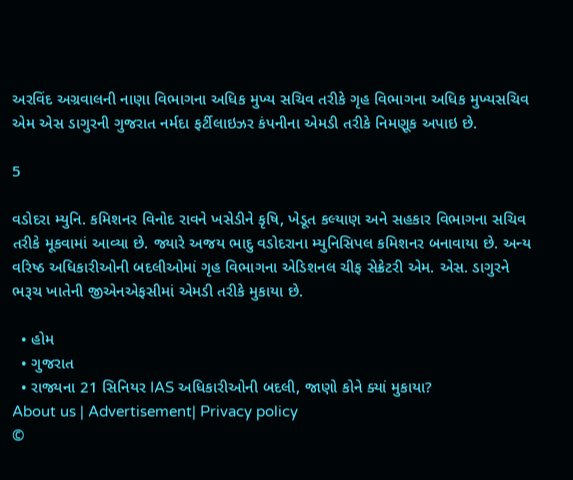અરવિંદ અગ્રવાલની નાણા વિભાગના અધિક મુખ્ય સચિવ તરીકે ગૃહ વિભાગના અધિક મુખ્યસચિવ એમ એસ ડાગુરની ગુજરાત નર્મદા ફર્ટીલાઇઝર કંપનીના એમડી તરીકે નિમણૂક અપાઇ છે.

5

વડોદરા મ્યુનિ. કમિશનર વિનોદ રાવને ખસેડીને કૃષિ, ખેડૂત કલ્યાણ અને સહકાર વિભાગના સચિવ તરીકે મૂકવામાં આવ્યા છે. જ્યારે અજય ભાદુ વડોદરાના મ્યુનિસિપલ કમિશનર બનાવાયા છે. અન્ય વરિષ્ઠ અધિકારીઓની બદલીઓમાં ગૃહ વિભાગના એડિશનલ ચીફ સેક્રેટરી એમ. એસ. ડાગુરને ભરૂચ ખાતેની જીએનએફસીમાં એમડી તરીકે મુકાયા છે.

  • હોમ
  • ગુજરાત
  • રાજ્યના 21 સિનિયર IAS અધિકારીઓની બદલી, જાણો કોને ક્યાં મુકાયા?
About us | Advertisement| Privacy policy
©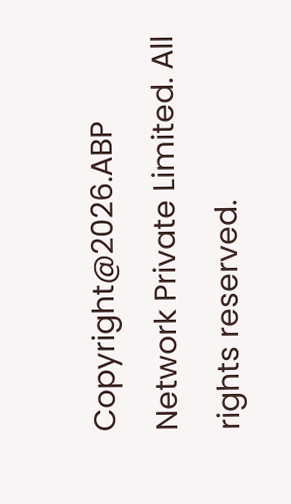Copyright@2026.ABP Network Private Limited. All rights reserved.